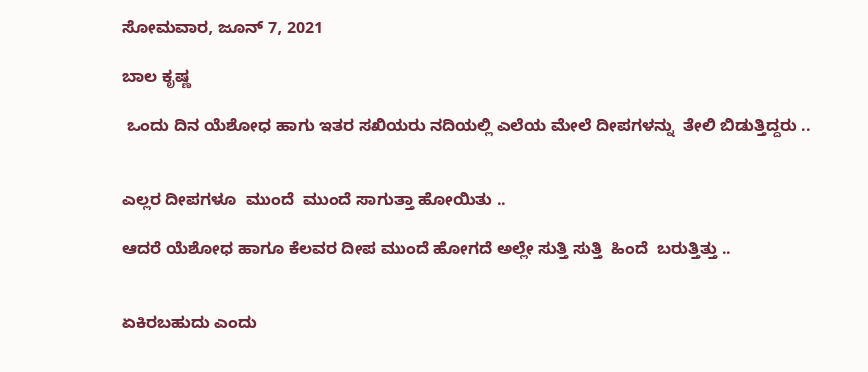ಸೋಮವಾರ, ಜೂನ್ 7, 2021

ಬಾಲ ಕೃಷ್ಣ

 ಒಂದು ದಿನ ಯೆಶೋಧ ಹಾಗು ಇತರ ಸಖಿಯರು ನದಿಯಲ್ಲಿ ಎಲೆಯ ಮೇಲೆ ದೀಪಗಳನ್ನು  ತೇಲಿ ಬಿಡುತ್ತಿದ್ದರು ..


ಎಲ್ಲರ ದೀಪಗಳೂ  ಮುಂದೆ  ಮುಂದೆ ಸಾಗುತ್ತಾ ಹೋಯಿತು ..

ಆದರೆ ಯೆಶೋಧ ಹಾಗೂ ಕೆಲವರ ದೀಪ ಮುಂದೆ ಹೋಗದೆ ಅಲ್ಲೇ ಸುತ್ತಿ ಸುತ್ತಿ  ಹಿಂದೆ  ಬರುತ್ತಿತ್ತು ..


ಏಕಿರಬಹುದು ಎಂದು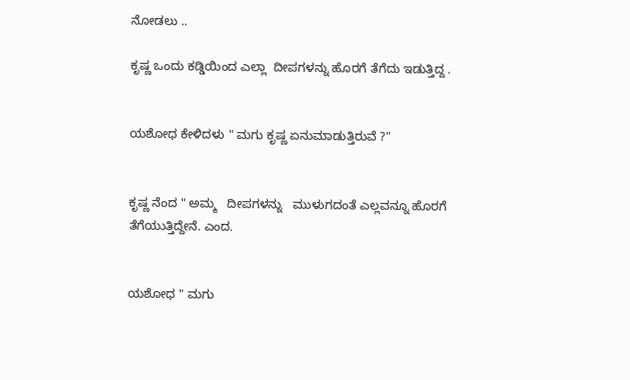ನೋಡಲು ..

ಕೃಷ್ಣ ಒಂದು ಕಡ್ಡಿಯಿಂದ ಎಲ್ಲಾ  ದೀಪಗಳನ್ನು ಹೊರಗೆ ತೆಗೆದು ಇಡುತ್ತಿದ್ದ .


ಯಶೋಧ ಕೇಳಿದಳು " ಮಗು ಕೃಷ್ಣ ಏನುಮಾಡುತ್ತಿರುವೆ ?"


ಕೃಷ್ಣ ನೆಂದ " ಅಮ್ಮ   ದೀಪಗಳನ್ನು   ಮುಳುಗದಂತೆ ಎಲ್ಲವನ್ನೂ ಹೊರಗೆ ತೆಗೆಯುತ್ತಿದ್ದೇನೆ. ಎಂದ.


ಯಶೋಧ " ಮಗು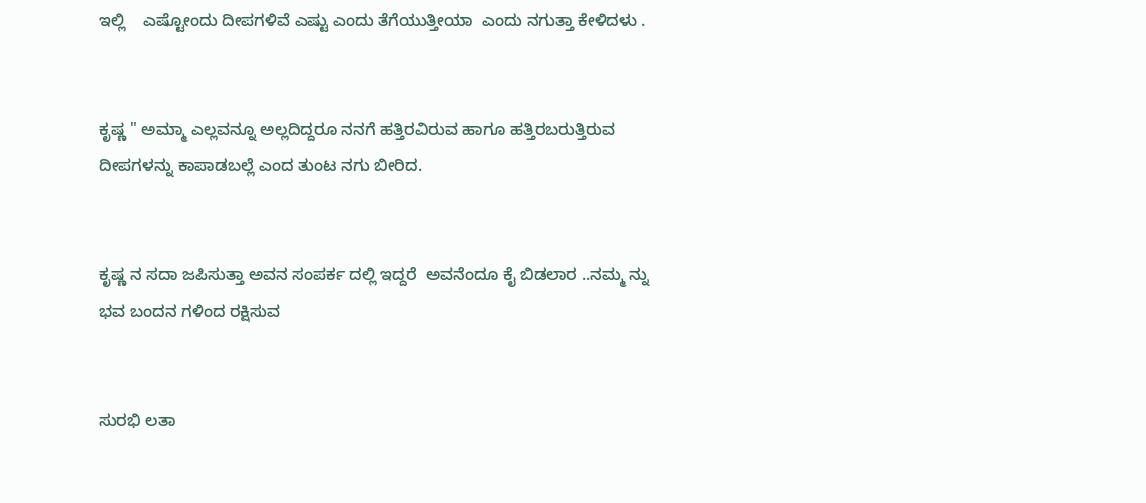ಇಲ್ಲಿ    ಎಷ್ಟೋಂದು ದೀಪಗಳಿವೆ ಎಷ್ಟು ಎಂದು ತೆಗೆಯುತ್ತೀಯಾ  ಎಂದು ನಗುತ್ತಾ ಕೇಳಿದಳು .


ಕೃಷ್ಣ " ಅಮ್ಮಾ ಎಲ್ಲವನ್ನೂ ಅಲ್ಲದಿದ್ದರೂ ನನಗೆ ಹತ್ತಿರವಿರುವ ಹಾಗೂ ಹತ್ತಿರಬರುತ್ತಿರುವ ದೀಪಗಳನ್ನು ಕಾಪಾಡಬಲ್ಲೆ ಎಂದ ತುಂಟ ನಗು ಬೀರಿದ.


ಕೃಷ್ಣ ನ ಸದಾ ಜಪಿಸುತ್ತಾ ಅವನ ಸಂಪರ್ಕ ದಲ್ಲಿ ಇದ್ದರೆ  ಅವನೆಂದೂ ಕೈ ಬಿಡಲಾರ ..ನಮ್ಮ ನ್ನು ಭವ ಬಂದನ ಗಳಿಂದ ರಕ್ಷಿಸುವ


ಸುರಭಿ ಲತಾ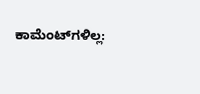ಕಾಮೆಂಟ್‌ಗಳಿಲ್ಲ: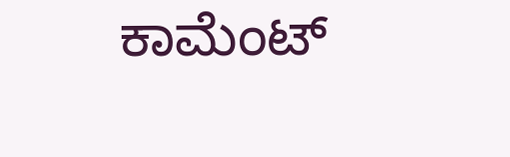ಕಾಮೆಂಟ್‌‌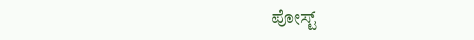ಪೋಸ್ಟ್‌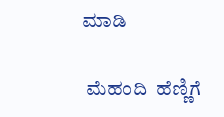ಮಾಡಿ

 ಮೆಹಂದಿ  ಹೆಣ್ಣಿಗೆ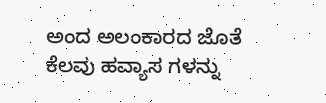ಅಂದ ಅಲಂಕಾರದ ಜೊತೆ ಕೆಲವು ಹವ್ಯಾಸ ಗಳನ್ನು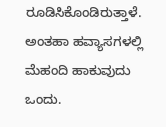ರೂಡಿಸಿಕೊಂಡಿರುತ್ತಾಳೆ. ಅಂತಹಾ ಹವ್ಯಾಸಗಳಲ್ಲಿ ಮೆಹಂದಿ ಹಾಕುವುದು ಒಂದು.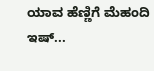ಯಾವ ಹೆಣ್ಣಿಗೆ ಮೆಹಂದಿ ಇಷ್...